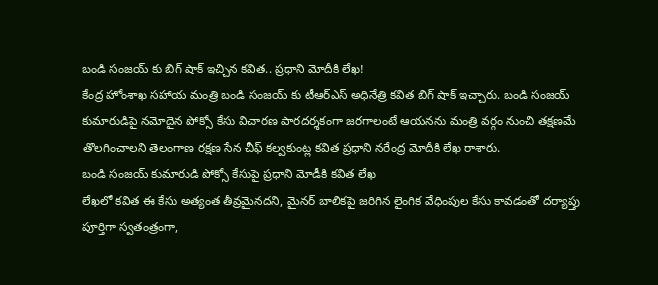బండి సంజయ్ కు బిగ్ షాక్ ఇచ్చిన కవిత.. ప్రధాని మోదీకి లేఖ!
కేంద్ర హోంశాఖ సహాయ మంత్రి బండి సంజయ్ కు టీఆర్ఎస్ అధినేత్రి కవిత బిగ్ షాక్ ఇచ్చారు. బండి సంజయ్ కుమారుడిపై నమోదైన పోక్సో కేసు విచారణ పారదర్శకంగా జరగాలంటే ఆయనను మంత్రి వర్గం నుంచి తక్షణమే తొలగించాలని తెలంగాణ రక్షణ సేన చీఫ్ కల్వకుంట్ల కవిత ప్రధాని నరేంద్ర మోదీకి లేఖ రాశారు.
బండి సంజయ్ కుమారుడి పోక్సో కేసుపై ప్రధాని మోడీకి కవిత లేఖ
లేఖలో కవిత ఈ కేసు అత్యంత తీవ్రమైనదని, మైనర్ బాలికపై జరిగిన లైంగిక వేధింపుల కేసు కావడంతో దర్యాప్తు పూర్తిగా స్వతంత్రంగా,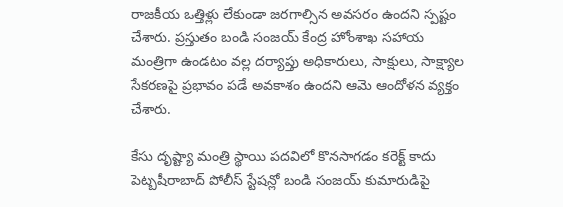రాజకీయ ఒత్తిళ్లు లేకుండా జరగాల్సిన అవసరం ఉందని స్పష్టం చేశారు. ప్రస్తుతం బండి సంజయ్ కేంద్ర హోంశాఖ సహాయ మంత్రిగా ఉండటం వల్ల దర్యాప్తు అధికారులు, సాక్షులు, సాక్ష్యాల సేకరణపై ప్రభావం పడే అవకాశం ఉందని ఆమె ఆందోళన వ్యక్తం చేశారు.

కేసు దృష్ట్యా మంత్రి స్థాయి పదవిలో కొనసాగడం కరెక్ట్ కాదు
పెట్బషీరాబాద్ పోలీస్ స్టేషన్లో బండి సంజయ్ కుమారుడిపై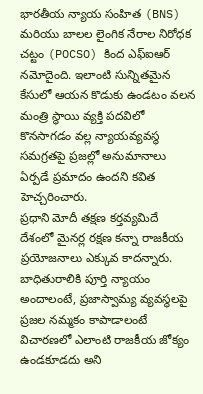భారతీయ న్యాయ సంహిత (BNS) మరియు బాలల లైంగిక నేరాల నిరోధక చట్టం (POCSO) కింద ఎఫ్ఐఆర్ నమోదైంది. ఇలాంటి సున్నితమైన కేసులో ఆయన కొడుకు ఉండటం వలన మంత్రి స్థాయి వ్యక్తి పదవిలో కొనసాగడం వల్ల న్యాయవ్యవస్థ సమగ్రతపై ప్రజల్లో అనుమానాలు ఏర్పడే ప్రమాదం ఉందని కవిత హెచ్చరించారు.
ప్రధాని మోదీ తక్షణ కర్తవ్యమిదే
దేశంలో మైనర్ల రక్షణ కన్నా రాజకీయ ప్రయోజనాలు ఎక్కువ కాదన్నారు. బాధితురాలికి పూర్తి న్యాయం అందాలంటే, ప్రజాస్వామ్య వ్యవస్థలపై ప్రజల నమ్మకం కాపాడాలంటే విచారణలో ఎలాంటి రాజకీయ జోక్యం ఉండకూడదు అని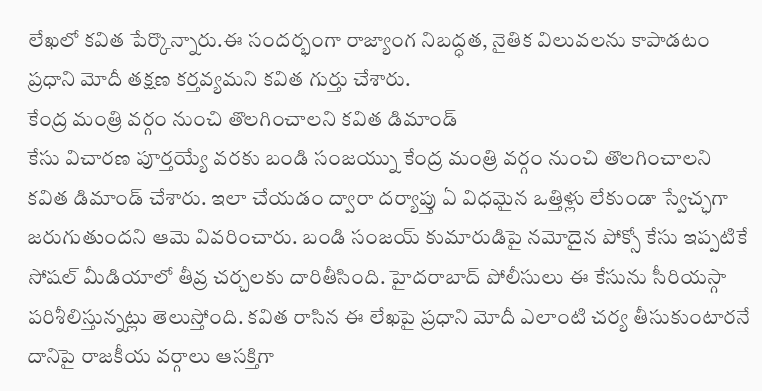లేఖలో కవిత పేర్కొన్నారు.ఈ సందర్భంగా రాజ్యాంగ నిబద్ధత, నైతిక విలువలను కాపాడటం ప్రధాని మోదీ తక్షణ కర్తవ్యమని కవిత గుర్తు చేశారు.
కేంద్ర మంత్రి వర్గం నుంచి తొలగించాలని కవిత డిమాండ్
కేసు విచారణ పూర్తయ్యే వరకు బండి సంజయ్ను కేంద్ర మంత్రి వర్గం నుంచి తొలగించాలని కవిత డిమాండ్ చేశారు. ఇలా చేయడం ద్వారా దర్యాప్తు ఏ విధమైన ఒత్తిళ్లు లేకుండా స్వేచ్ఛగా జరుగుతుందని ఆమె వివరించారు. బండి సంజయ్ కుమారుడిపై నమోదైన పోక్సో కేసు ఇప్పటికే సోషల్ మీడియాలో తీవ్ర చర్చలకు దారితీసింది. హైదరాబాద్ పోలీసులు ఈ కేసును సీరియస్గా పరిశీలిస్తున్నట్లు తెలుస్తోంది. కవిత రాసిన ఈ లేఖపై ప్రధాని మోదీ ఎలాంటి చర్య తీసుకుంటారనే దానిపై రాజకీయ వర్గాలు ఆసక్తిగా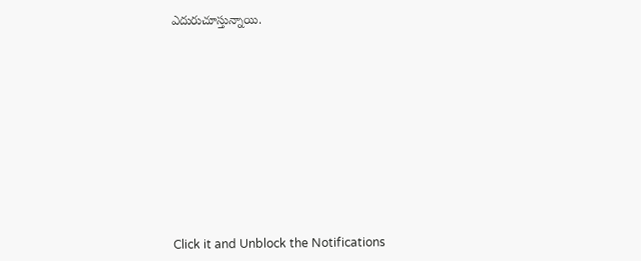ఎదురుచూస్తున్నాయి.













Click it and Unblock the Notifications